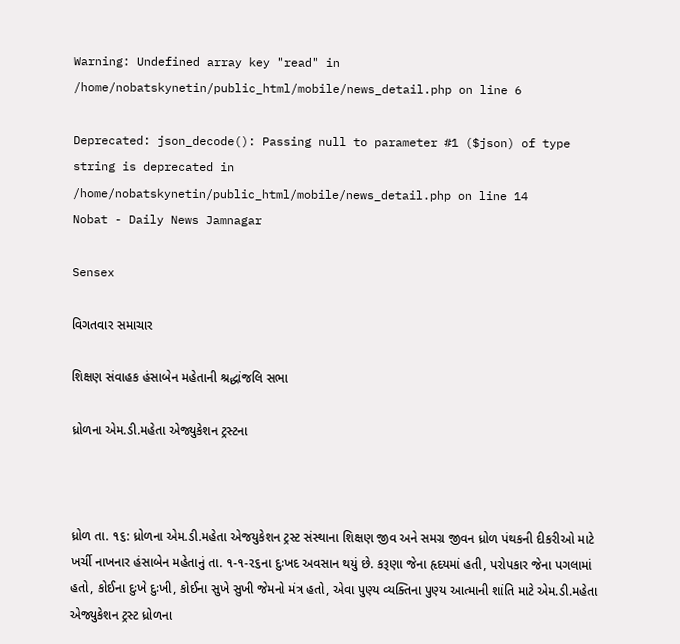Warning: Undefined array key "read" in /home/nobatskynetin/public_html/mobile/news_detail.php on line 6

Deprecated: json_decode(): Passing null to parameter #1 ($json) of type string is deprecated in /home/nobatskynetin/public_html/mobile/news_detail.php on line 14
Nobat - Daily News Jamnagar

Sensex

વિગતવાર સમાચાર

શિક્ષણ સંવાહક હંસાબેન મહેતાની શ્રદ્ધાંજલિ સભા

ધ્રોળના એમ.ડી.મહેતા એજ્યુકેશન ટ્રસ્ટના



ધ્રોળ તા. ૧૬: ધ્રોળના એમ.ડી.મહેતા એજયુકેશન ટ્રસ્ટ સંસ્થાના શિક્ષણ જીવ અને સમગ્ર જીવન ધ્રોળ પંથકની દીકરીઓ માટે ખર્ચી નાખનાર હંસાબેન મહેતાનું તા. ૧-૧-૨૬ના દુઃખદ અવસાન થયું છે. કરૂણા જેના હૃદયમાં હતી, પરોપકાર જેના પગલામાં હતો, કોઈના દુઃખે દુઃખી, કોઈના સુખે સુખી જેમનો મંત્ર હતો, એવા પુણ્ય વ્યક્તિના પુણ્ય આત્માની શાંતિ માટે એમ.ડી.મહેતા એજ્યુકેશન ટ્રસ્ટ ધ્રોળના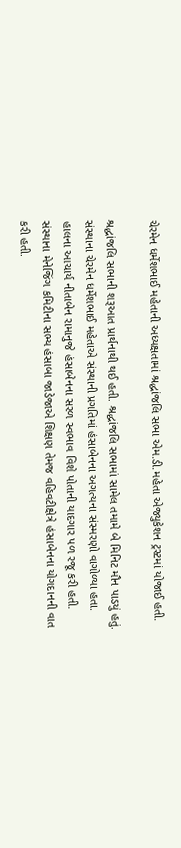ચેરમેન ધર્મેશભાઈ મહેતાની અધ્યક્ષતામાં શ્રદ્ધાંજલિ સભા એમ.ડી.મહેતા એજ્યુકેશન ટ્રસ્ટમાં યોજાઈ હતી.

શ્રદ્ધાંજલિ સભાની શરૂઆત પ્રાર્થનાથી થઈ હતી. શ્રદ્ધાંજલિ સભામાં સામેલ તમામે બે મિનિટ મૌન પાડયું હતું. સંસ્થાના ચેરમેન ધર્મેશભાઈ મહેતાએ સંસ્થાની પ્રગતિમાં હંસાબેનના અગત્યના સંસ્મરણો વાગોળ્યા હતા. હાલના આચાર્ય નીતાબેન રામાનુજે હંસાબેનના સરળ સ્વભાવ વિશે પોતાની યાદગાર પળ રજૂ કરી હતી. સંસ્થાના મેનેજિંગ કમિટીના સભ્ય હંસાબા જાડેજાએ શિક્ષણ તેમજ વહિવટીક્ષેત્રે હંસાબેનના યોગદાનની વાત કરી હતી.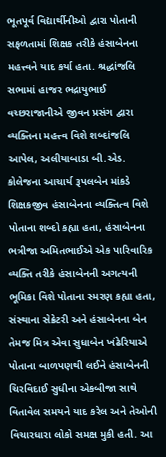ભૂતપૂર્વ વિદ્યાર્થીનીઓ દ્વારા પોતાની સફળતામાં શિક્ષક તરીકે હંસાબેનના મહત્ત્વને યાદ કર્યા હતા. શ્રદ્ધાંજલિ સભામાં હાજર ભદ્રાયુભાઈ વચ્છરાજાનીએ જીવન પ્રસંગ દ્વારા વ્યક્તિના મહત્ત્વ વિશે શબ્દાંજલિ આપેલ, અલીયાબાડા બી.એડ. કોલેજના આચાર્ય રૂપલબેન માંકડે શિક્ષકજીવ હંસાબેનના વ્યક્તિત્વ વિશે પોતાના શબ્દો કહ્યા હતા, હંસાબેનના ભત્રીજા અમિતભાઈએ એક પારિવારિક વ્યક્તિ તરીકે હંસાબેનની અગત્યની ભૂમિકા વિશે પોતાના સ્મરણ કહ્યા હતા, સંસ્થાના સેક્રેટરી અને હંસાબેનના બેન તેમજ મિત્ર એવા સુધાબેન ખંઢેરિયાએ પોતાના બાળપણથી લઈને હંસાબેનની ચિરવિદાઈ સુધીના એકબીજા સાથે વિતાવેલ સમયને યાદ કરેલ અને તેઓની વિચારધારા લોકો સમક્ષ મુકી હતી. આ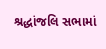શ્રદ્ધાંજલિ સભામાં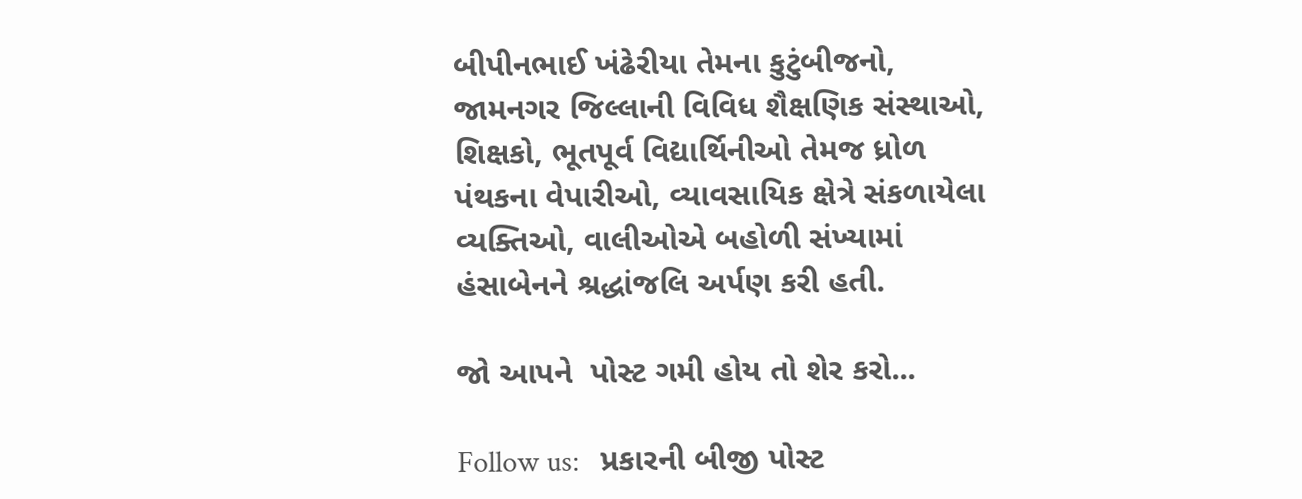બીપીનભાઈ ખંઢેરીયા તેમના કુટુંબીજનો, જામનગર જિલ્લાની વિવિધ શૈક્ષણિક સંસ્થાઓ, શિક્ષકો, ભૂતપૂર્વ વિદ્યાર્થિનીઓ તેમજ ધ્રોળ પંથકના વેપારીઓ, વ્યાવસાયિક ક્ષેત્રે સંકળાયેલા વ્યક્તિઓ, વાલીઓએ બહોળી સંખ્યામાં હંસાબેનને શ્રદ્ધાંજલિ અર્પણ કરી હતી.

જો આપને  પોસ્ટ ગમી હોય તો શેર કરો...

Follow us:   પ્રકારની બીજી પોસ્ટ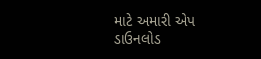માટે અમારી એપ ડાઉનલોડ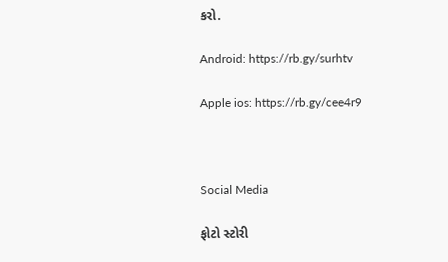કરો.

Android: https://rb.gy/surhtv

Apple ios: https://rb.gy/cee4r9



Social Media

ફોટો સ્ટોરી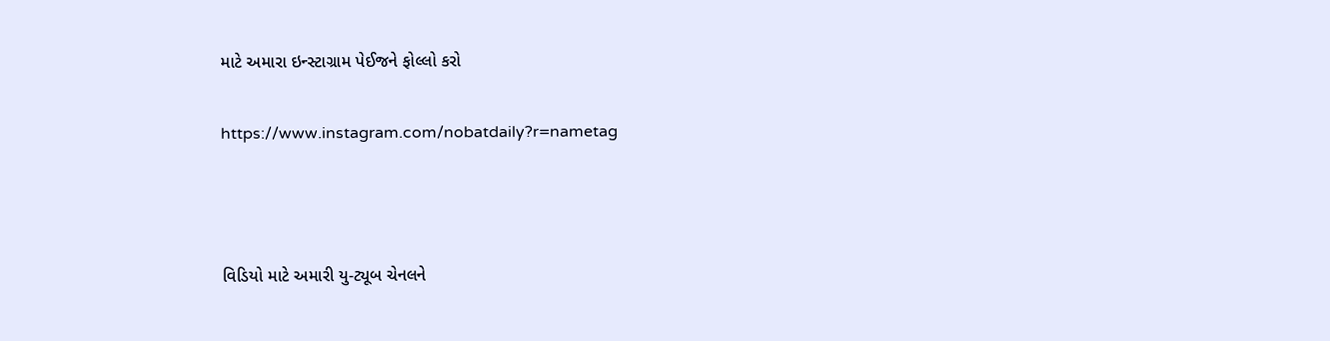માટે અમારા ઇન્સ્ટાગ્રામ પેઈજને ફોલ્લો કરો

https://www.instagram.com/nobatdaily?r=nametag



વિડિયો માટે અમારી યુ-ટ્યૂબ ચેનલને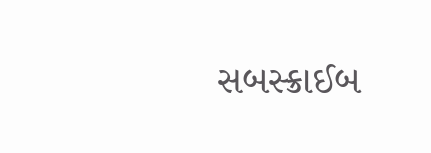સબસ્ક્રાઈબ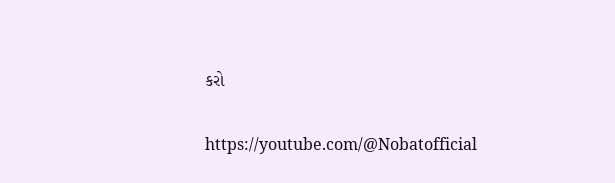કરો

https://youtube.com/@Nobatofficial